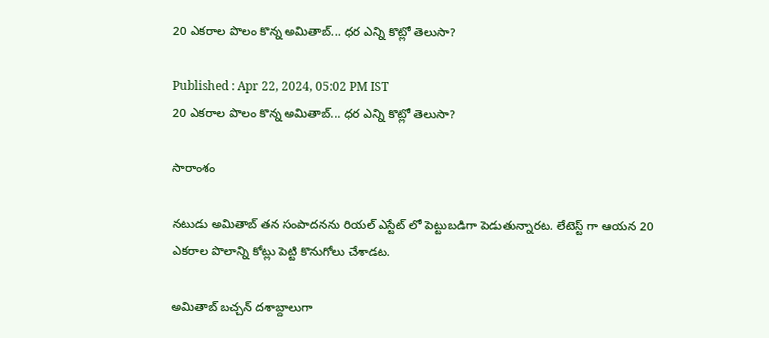20 ఎకరాల పొలం కొన్న అమితాబ్... ధర ఎన్ని కొట్లో తెలుసా?

Published : Apr 22, 2024, 05:02 PM IST
20 ఎకరాల పొలం కొన్న అమితాబ్... ధర ఎన్ని కొట్లో తెలుసా?

సారాంశం

నటుడు అమితాబ్ తన సంపాదనను రియల్ ఎస్టేట్ లో పెట్టుబడిగా పెడుతున్నారట. లేటెస్ట్ గా ఆయన 20 ఎకరాల పొలాన్ని కోట్లు పెట్టి కొనుగోలు చేశాడట.

అమితాబ్ బచ్చన్ దశాబ్దాలుగా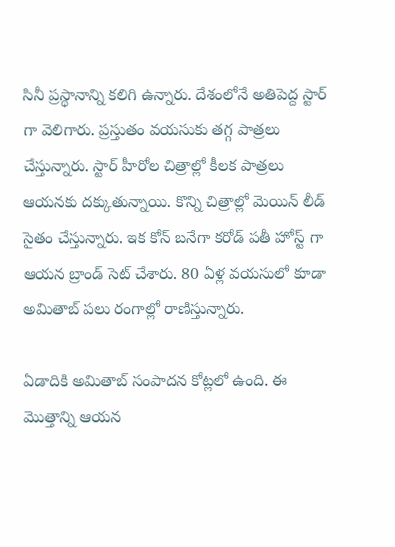సినీ ప్రస్థానాన్ని కలిగి ఉన్నారు. దేశంలోనే అతిపెద్ద స్టార్ గా వెలిగారు. ప్రస్తుతం వయసుకు తగ్గ పాత్రలు చేస్తున్నారు. స్టార్ హీరోల చిత్రాల్లో కీలక పాత్రలు ఆయనకు దక్కుతున్నాయి. కొన్ని చిత్రాల్లో మెయిన్ లీడ్ సైతం చేస్తున్నారు. ఇక కోన్ బనేగా కరోడ్ పతీ హోస్ట్ గా ఆయన బ్రాండ్ సెట్ చేశారు. 80 ఏళ్ల వయసులో కూడా అమితాబ్ పలు రంగాల్లో రాణిస్తున్నారు.

ఏడాదికి అమితాబ్ సంపాదన కోట్లలో ఉంది. ఈ మొత్తాన్ని ఆయన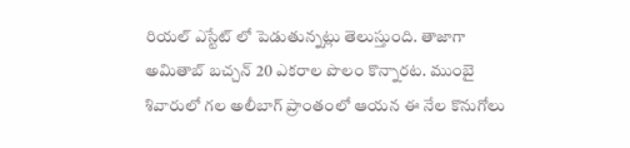రియల్ ఎస్టేట్ లో పెడుతున్నట్లు తెలుస్తుంది. తాజాగా అమితాబ్ బచ్చన్ 20 ఎకరాల పొలం కొన్నారట. ముంబై శివారులో గల అలీబాగ్ ప్రాంతంలో ఆయన ఈ నేల కొనుగోలు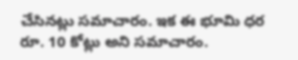చేసినట్లు సమాచారం. ఇక ఈ భూమి ధర రూ. 10 కోట్లు అని సమాచారం.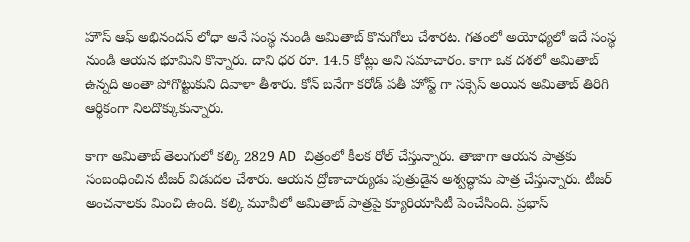హౌస్ ఆఫ్ అభినందన్ లోధా అనే సంస్థ నుండి అమితాబ్ కొనుగోలు చేశారట. గతంలో అయోధ్యలో ఇదే సంస్థ నుండి ఆయన భూమిని కొన్నారు. దాని ధర రూ. 14.5 కోట్లు అని సమాచారం. కాగా ఒక దశలో అమితాబ్ ఉన్నది అంతా పోగొట్టుకుని దివాళా తీశారు. కోన్ బనేగా కరోడ్ పతీ హోస్ట్ గా సక్సెస్ అయిన అమితాబ్ తిరిగి ఆర్థికంగా నిలదొక్కుకున్నారు.

కాగా అమితాబ్ తెలుగులో కల్కి 2829 AD  చిత్రంలో కీలక రోల్ చేస్తున్నారు. తాజాగా ఆయన పాత్రకు సంబంధించిన టీజర్ విడుదల చేశారు. ఆయన ద్రోణాచార్యుడు పుత్రుడైన అశ్వద్ధామ పాత్ర చేస్తున్నారు. టీజర్ అంచనాలకు మించి ఉంది. కల్కి మూవీలో అమితాబ్ పాత్రపై క్యూరియాసిటీ పెంచేసింది. ప్రభాస్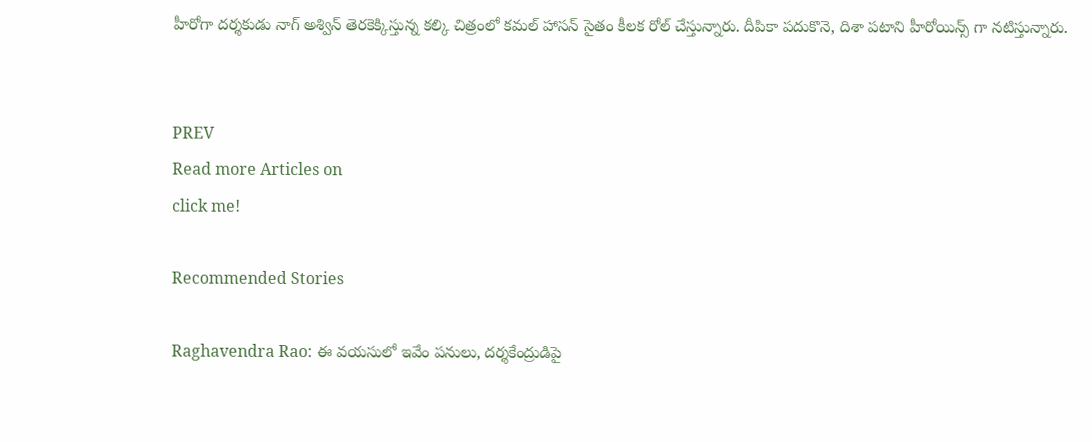హీరోగా దర్శకుడు నాగ్ అశ్విన్ తెరకెక్కిస్తున్న కల్కి చిత్రంలో కమల్ హాసన్ సైతం కీలక రోల్ చేస్తున్నారు. దీపికా పదుకొనె, దిశా పటాని హీరోయిన్స్ గా నటిస్తున్నారు.


PREV
Read more Articles on
click me!

Recommended Stories

Raghavendra Rao: ఈ వయసులో ఇవేం పనులు, దర్శకేంద్రుడిపై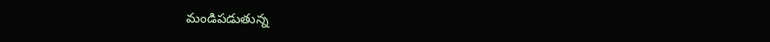మండిపడుతున్న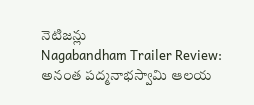నెటిజన్లు
Nagabandham Trailer Review: అనంత పద్మనాభస్వామి ఆలయ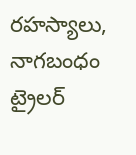రహస్యాలు, నాగబంధం ట్రైలర్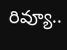రివ్యూ..